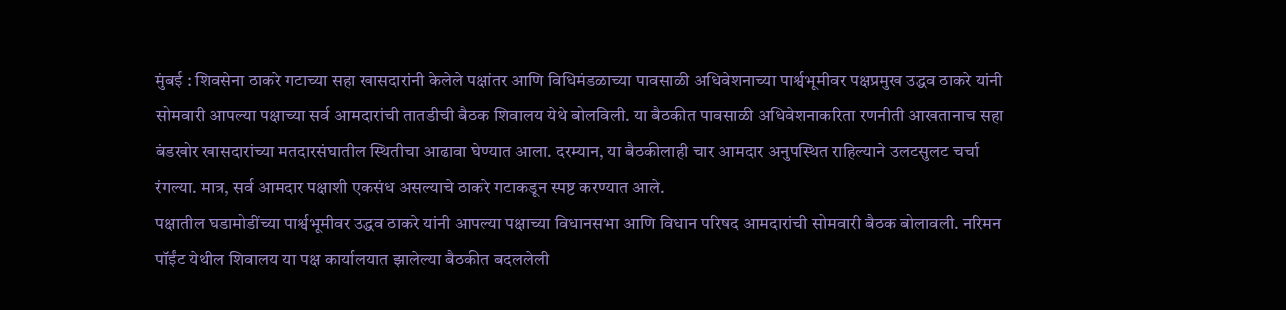मुंबई : शिवसेना ठाकरे गटाच्या सहा खासदारांनी केलेले पक्षांतर आणि विधिमंडळाच्या पावसाळी अधिवेशनाच्या पार्श्वभूमीवर पक्षप्रमुख उद्धव ठाकरे यांनी सोमवारी आपल्या पक्षाच्या सर्व आमदारांची तातडीची बैठक शिवालय येथे बोलविली. या बैठकीत पावसाळी अधिवेशनाकरिता रणनीती आखतानाच सहा बंडखोर खासदारांच्या मतदारसंघातील स्थितीचा आढावा घेण्यात आला. दरम्यान, या बैठकीलाही चार आमदार अनुपस्थित राहिल्याने उलटसुलट चर्चा रंगल्या. मात्र, सर्व आमदार पक्षाशी एकसंध असल्याचे ठाकरे गटाकडून स्पष्ट करण्यात आले.
पक्षातील घडामोडींच्या पार्श्वभूमीवर उद्धव ठाकरे यांनी आपल्या पक्षाच्या विधानसभा आणि विधान परिषद आमदारांची सोमवारी बैठक बोलावली. नरिमन पॉईंट येथील शिवालय या पक्ष कार्यालयात झालेल्या बैठकीत बदललेली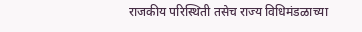राजकीय परिस्थिती तसेच राज्य विधिमंडळाच्या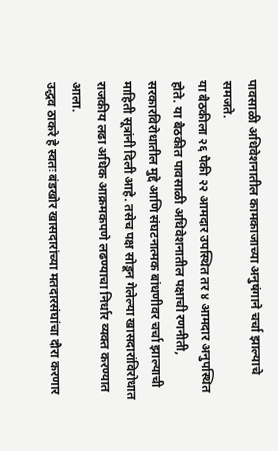पावसाळी अधिवेशनातील कामकाजाच्या अनुषंगाने चर्चा झाल्याचे समजते.
या बैठकीला २६ पैकी २२ आमदार उपस्थित तर ४ आमदार अनुपस्थित होते. या बैठकीत पावसाळी अधिवेशनातील पक्षाची रणनीती, सरकारविरोधातील मुद्दे आणि संघटनात्मक बांधणीवर चर्चा झाल्याची माहिती सूत्रांनी दिली आहे. तसेच पक्ष सोडून गेलेल्या खासदारांविरोधात राजकीय लढा अधिक आक्रमकपणे लढण्याचा निर्धार व्यक्त करण्यात आला.
उद्धव ठाकरे हे स्वतः बंडखोर खासदारांच्या मतदारसंघांचा दौरा करणार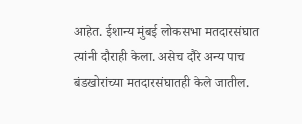आहेत. ईशान्य मुंबई लोकसभा मतदारसंघात त्यांनी दौराही केला. असेच दौरे अन्य पाच बंडखोरांच्या मतदारसंघातही केले जातील.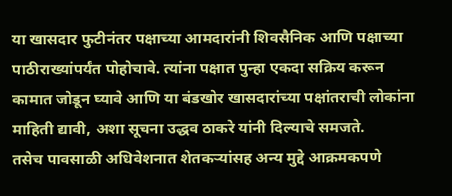या खासदार फुटीनंतर पक्षाच्या आमदारांनी शिवसैनिक आणि पक्षाच्या पाठीराख्यांपर्यंत पोहोचावे. त्यांना पक्षात पुन्हा एकदा सक्रिय करून कामात जोडून घ्यावे आणि या बंडखोर खासदारांच्या पक्षांतराची लोकांना माहिती द्यावी, अशा सूचना उद्धव ठाकरे यांनी दिल्याचे समजते.
तसेच पावसाळी अधिवेशनात शेतकऱ्यांसह अन्य मुद्दे आक्रमकपणे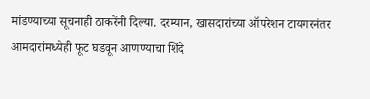मांडण्याच्या सूचनाही ठाकरेंनी दिल्या. दरम्यान, खासदारांच्या ऑपरेशन टायगरनंतर आमदारांमध्येही फूट घडवून आणण्याचा शिंदे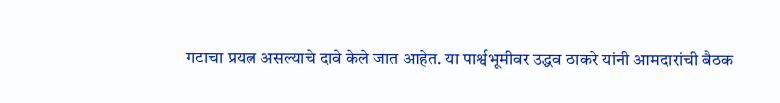गटाचा प्रयत्न असल्याचे दावे केले जात आहेत. या पार्श्वभूमीवर उद्धव ठाकरे यांनी आमदारांची बैठक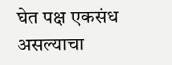घेत पक्ष एकसंध असल्याचा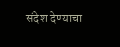संदेश देण्याचा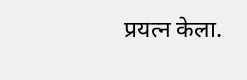प्रयत्न केला.